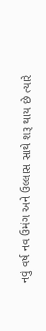નવું વર્ષ નવ ઉમંગ અને ઉલ્લાસ સાથે શરૂ થાય છે ત્યારે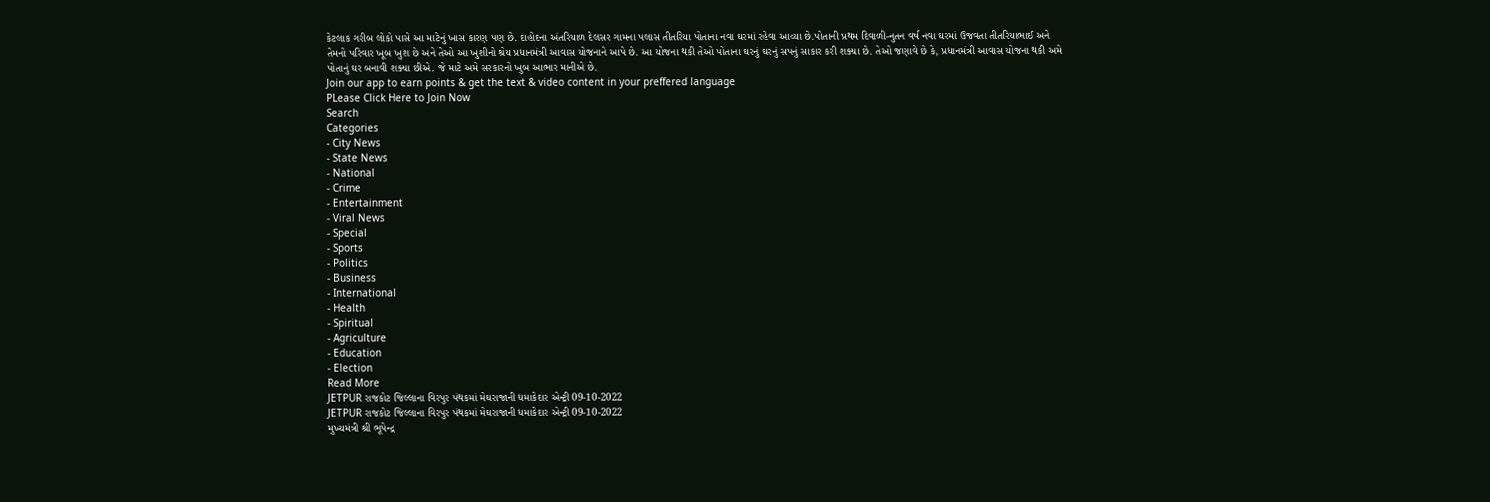કેટલાક ગરીબ લોકો પાસે આ માટેનું ખાસ કારણ પણ છે. દાહોદના અંતરિયાળ દેલસર ગામના પલાસ તીતરિયા પોતાના નવા ઘરમાં રહેવા આવ્યા છે.પોતાની પ્રથમ દિવાળી-નુતન વર્ષ નવા ઘરમાં ઉજવતા તીતરિયાભાઈ અને તેમનો પરિવાર ખૂબ ખુશ છે અને તેઓ આ ખુશીનો શ્રેય પ્રધાનમંત્રી આવાસ યોજનાને આપે છે. આ યોજના થકી તેઓ પોતાના ઘરનું ઘરનું સપનું સાકાર કરી શક્યા છે. તેઓ જણાવે છે કે, પ્રધાનમંત્રી આવાસ યોજના થકી અમે પોતાનું ઘર બનાવી શક્યા છીએ. જે માટે અમે સરકારનો ખુબ આભાર માનીએ છે.
Join our app to earn points & get the text & video content in your preffered language
PLease Click Here to Join Now
Search
Categories
- City News
- State News
- National
- Crime
- Entertainment
- Viral News
- Special
- Sports
- Politics
- Business
- International
- Health
- Spiritual
- Agriculture
- Education
- Election
Read More
JETPUR રાજકોટ જિલ્લાના વિરપુર પંથકમાં મેઘરાજાની ધમાકેદાર એન્ટ્રી 09-10-2022
JETPUR રાજકોટ જિલ્લાના વિરપુર પંથકમાં મેઘરાજાની ધમાકેદાર એન્ટ્રી 09-10-2022
મુખ્યમંત્રી શ્રી ભૂપેન્દ્ર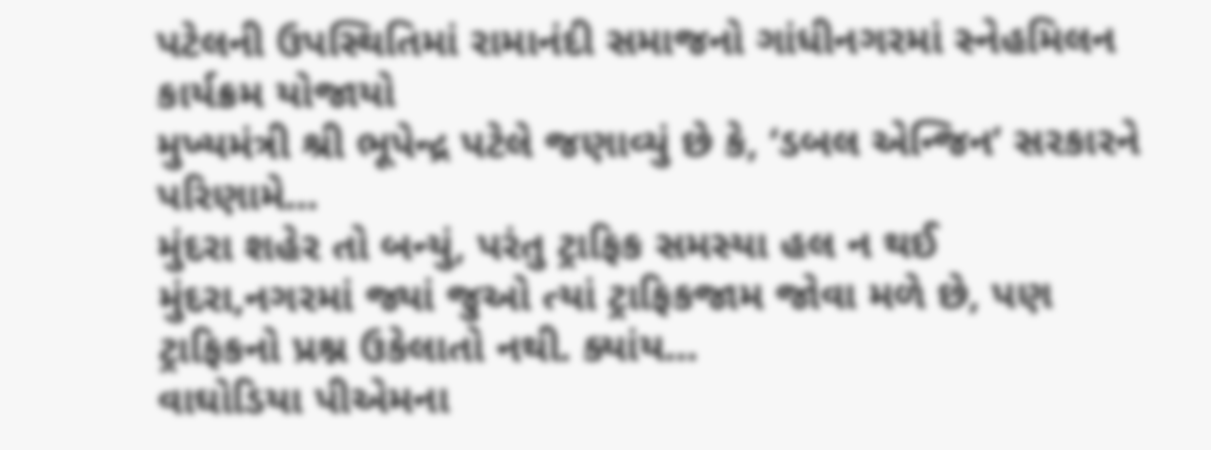પટેલની ઉપસ્થિતિમાં રામાનંદી સમાજનો ગાંધીનગરમાં સ્નેહમિલન કાર્યક્રમ યોજાયો
મુખ્યમંત્રી શ્રી ભૂપેન્દ્ર પટેલે જણાવ્યું છે કે, ‘ડબલ એન્જિન’ સરકારને પરિણામે...
મુંદરા શહેર તો બન્યું, પરંતુ ટ્રાફિક સમસ્યા હલ ન થઈ
મુંદરા,નગરમાં જ્યાં જુઓ ત્યાં ટ્રાફિકજામ જોવા મળે છે, પણ ટ્રાફિકનો પ્રશ્ન ઉકેલાતો નથી. ક્યાંય...
વાઘોડિયા પીએમના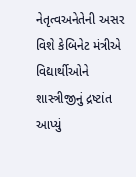નેતૃત્વઅનેતેની અસર વિશે કેબિનેટ મંત્રીએ વિદ્યાર્થીઓને શાસ્ત્રીજીનું દ્રષ્ટાંત આપ્યું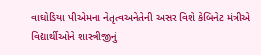વાઘોડિયા પીએમના નેતૃત્વઅનેતેની અસર વિશે કેબિનેટ મંત્રીએ વિદ્યાર્થીઓને શાસ્ત્રીજીનું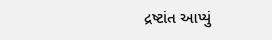દ્રષ્ટાંત આપ્યું